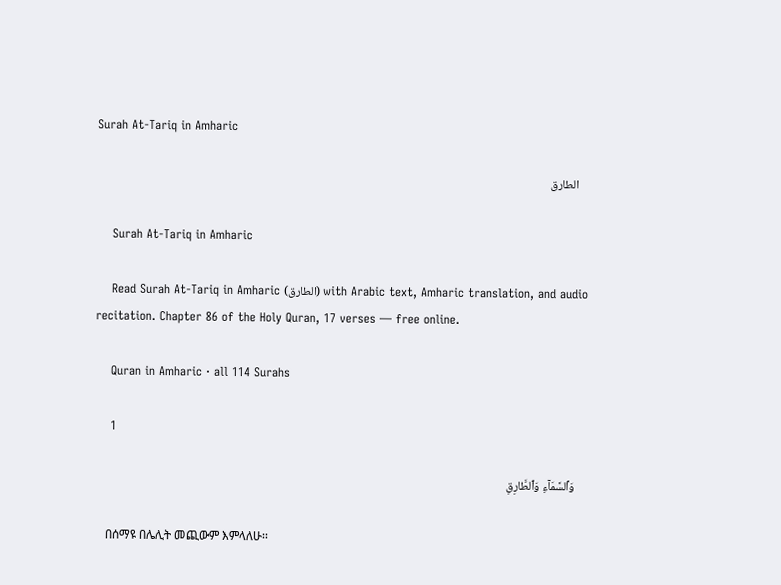Surah At-Tariq in Amharic

    الطارق

    Surah At-Tariq in Amharic

    Read Surah At-Tariq in Amharic (الطارق) with Arabic text, Amharic translation, and audio recitation. Chapter 86 of the Holy Quran, 17 verses — free online.

    Quran in Amharic · all 114 Surahs

    1

    وَٱلسَّمَآءِ وَٱلطَّارِقِ

    በሰማዩ በሌሊት መጪውም እምላለሁ፡፡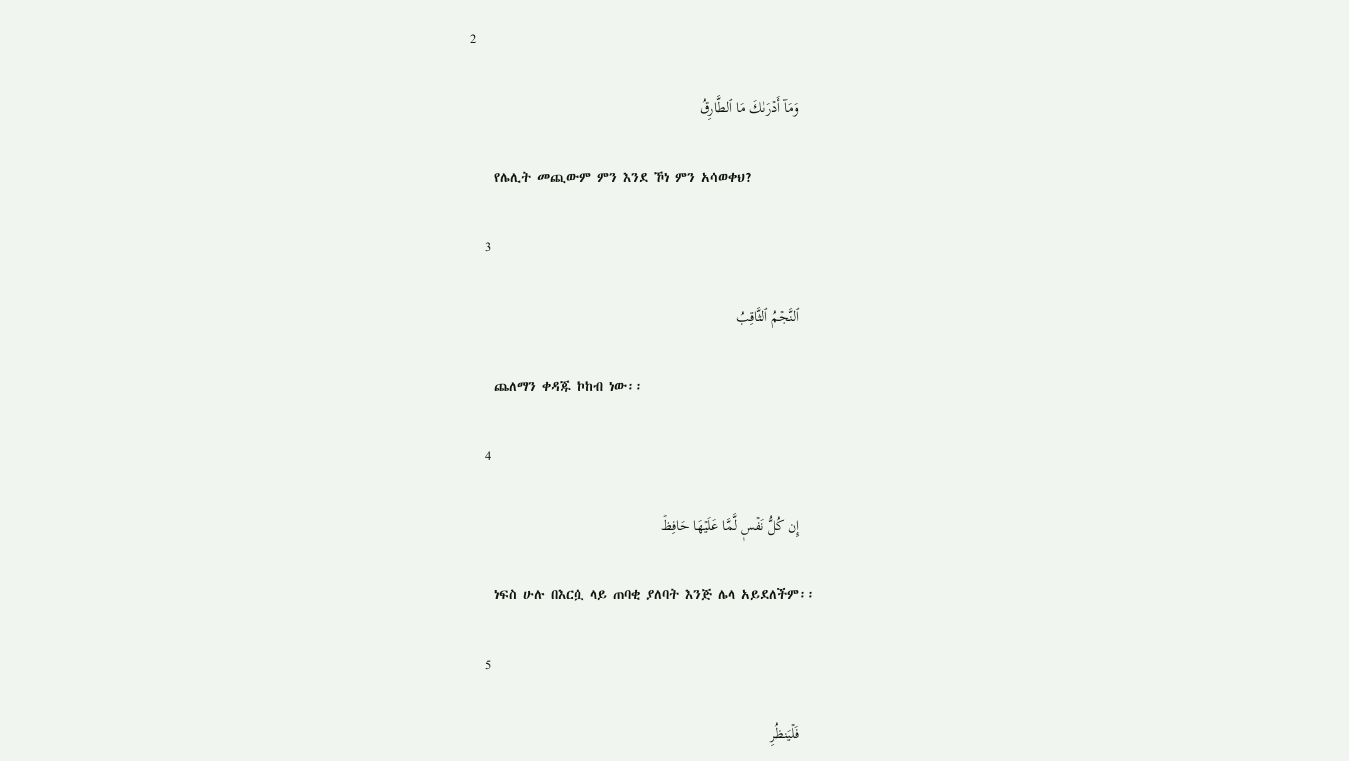2

    وَمَآ أَدۡرَىٰكَ مَا ٱلطَّارِقُ

    የሌሊት መጪውም ምን እንደ ኾነ ምን አሳወቀህ?

    3

    ٱلنَّجۡمُ ٱلثَّاقِبُ

    ጨለማን ቀዳጁ ኮከብ ነው፡፡

    4

    إِن كُلُّ نَفۡسٖ لَّمَّا عَلَيۡهَا حَافِظٞ

    ነፍስ ሁሉ በእርሷ ላይ ጠባቂ ያለባት እንጅ ሌላ አይደለችም፡፡

    5

    فَلۡيَنظُرِ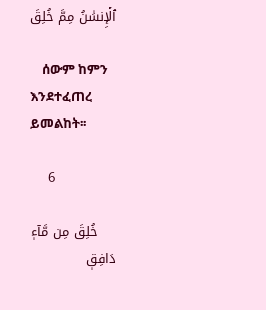ٱلۡإِنسَٰنُ مِمَّ خُلِقَ

    ሰውም ከምን እንደተፈጠረ ይመልከት፡፡

    6

    خُلِقَ مِن مَّآءٖ دَافِقٖ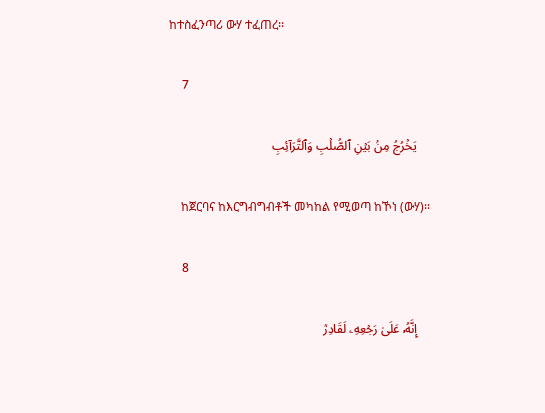ከተስፈንጣሪ ውሃ ተፈጠረ፡፡

    7

    يَخۡرُجُ مِنۢ بَيۡنِ ٱلصُّلۡبِ وَٱلتَّرَآئِبِ

    ከጀርባና ከእርግብግብቶች መካከል የሚወጣ ከኾነ (ውሃ)፡፡

    8

    إِنَّهُۥ عَلَىٰ رَجۡعِهِۦ لَقَادِرٞ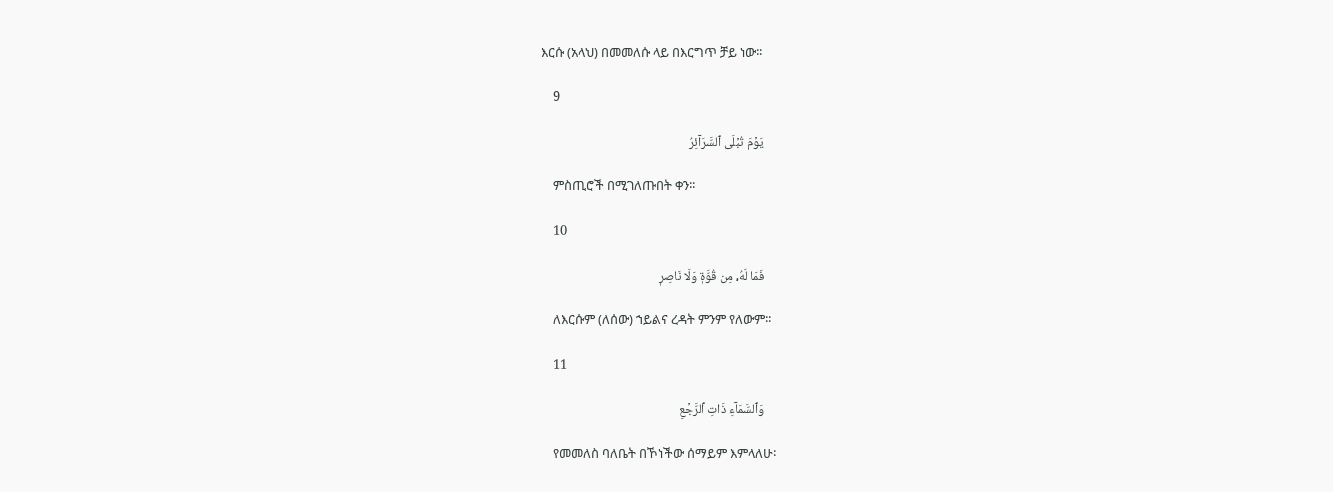እርሱ (አላህ) በመመለሱ ላይ በእርግጥ ቻይ ነው፡፡

    9

    يَوۡمَ تُبۡلَى ٱلسَّرَآئِرُ

    ምስጢሮች በሚገለጡበት ቀን፡፡

    10

    فَمَا لَهُۥ مِن قُوَّةٖ وَلَا نَاصِرٖ

    ለእርሱም (ለሰው) ኀይልና ረዳት ምንም የለውም፡፡

    11

    وَٱلسَّمَآءِ ذَاتِ ٱلرَّجۡعِ

    የመመለስ ባለቤት በኾነችው ሰማይም እምላለሁ፡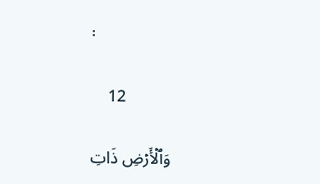፡

    12

    وَٱلۡأَرۡضِ ذَاتِ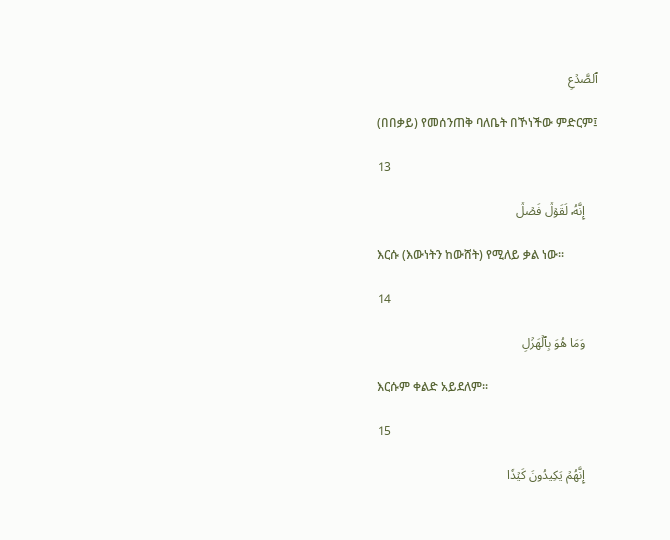ٱلصَّدۡعِ

    (በበቃይ) የመሰንጠቅ ባለቤት በኾነችው ምድርም፤

    13

    إِنَّهُۥ لَقَوۡلٞ فَصۡلٞ

    እርሱ (እውነትን ከውሸት) የሚለይ ቃል ነው፡፡

    14

    وَمَا هُوَ بِٱلۡهَزۡلِ

    እርሱም ቀልድ አይደለም፡፡

    15

    إِنَّهُمۡ يَكِيدُونَ كَيۡدٗا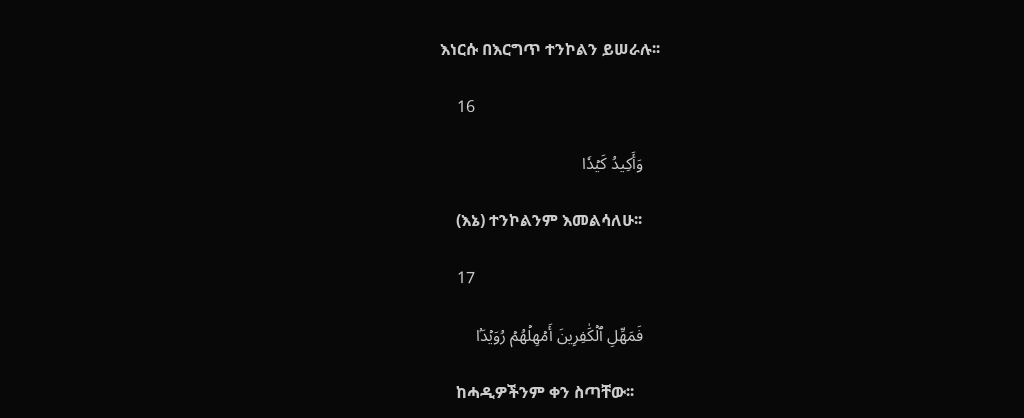እነርሱ በእርግጥ ተንኮልን ይሠራሉ፡፡

    16

    وَأَكِيدُ كَيۡدٗا

    (እኔ) ተንኮልንም እመልሳለሁ፡፡

    17

    فَمَهِّلِ ٱلۡكَٰفِرِينَ أَمۡهِلۡهُمۡ رُوَيۡدَۢا

    ከሓዲዎችንም ቀን ስጣቸው፡፡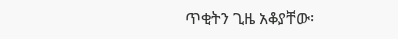ጥቂትን ጊዜ አቆያቸው፡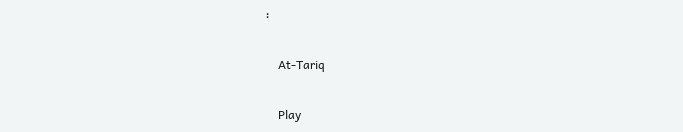፡

    At-Tariq

    Play